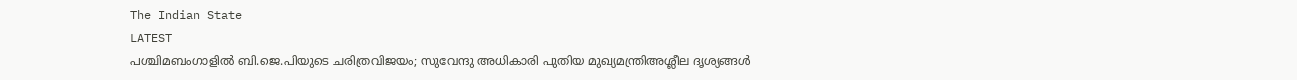The Indian State
LATEST
പശ്ചിമബംഗാളിൽ ബി.ജെ.പിയുടെ ചരിത്രവിജയം; സുവേന്ദു അധികാരി പുതിയ മുഖ്യമന്ത്രിഅശ്ലീല ദൃശ്യങ്ങള്‍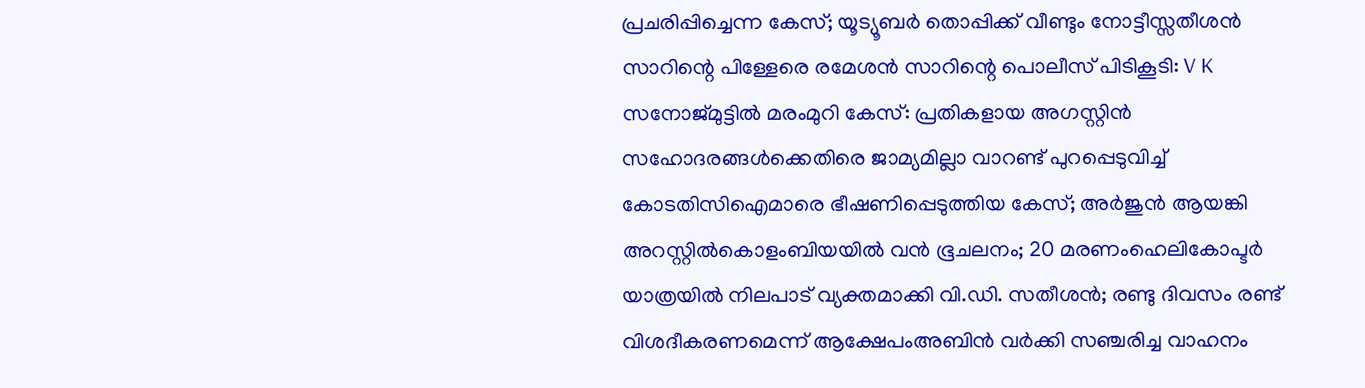പ്രചരിപ്പിച്ചെന്ന കേസ്; യൂട്യൂബര്‍ തൊപ്പിക്ക് വീണ്ടും നോട്ടീസ്സതീശൻ സാറിന്റെ പിള്ളേരെ രമേശൻ സാറിന്റെ പൊലീസ് പിടികൂടി: V K സനോജ്മുട്ടിൽ മരംമുറി കേസ്: പ്രതികളായ അഗസ്റ്റിൻ സഹോദരങ്ങൾക്കെതിരെ ജാമ്യമില്ലാ വാറണ്ട് പുറപ്പെടുവിച്ച് കോടതിസിഐമാരെ ഭീഷണിപ്പെടുത്തിയ കേസ്; അർജുൻ ആയങ്കി അറസ്റ്റിൽകൊളംബിയയിൽ വൻ ഭൂചലനം; 20 മരണംഹെലികോപ്ടർ യാത്രയിൽ നിലപാട് വ്യക്തമാക്കി വി.ഡി. സതീശൻ; രണ്ടു ദിവസം രണ്ട് വിശദീകരണമെന്ന് ആക്ഷേപംഅബിന്‍ വര്‍ക്കി സഞ്ചരിച്ച വാഹനം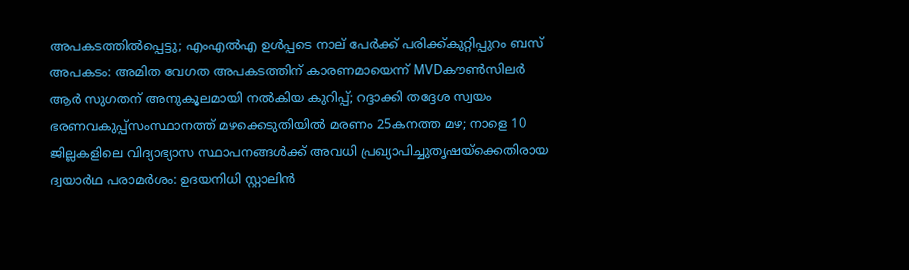അപകടത്തില്‍പ്പെട്ടു; എംഎല്‍എ ഉള്‍പ്പടെ നാല് പേര്‍ക്ക് പരിക്ക്കുറ്റിപ്പുറം ബസ് അപകടം: അമിത വേഗത അപകടത്തിന് കാരണമായെന്ന് MVDകൗൺസിലർ ആർ സുഗതന് അനുകൂലമായി നല്‍കിയ കുറിപ്പ്; റദ്ദാക്കി തദ്ദേശ സ്വയം ഭരണവകുപ്പ്സംസ്ഥാനത്ത് മഴക്കെടുതിയിൽ മരണം 25കനത്ത മഴ; നാളെ 10 ജില്ലകളിലെ വിദ്യാഭ്യാസ സ്ഥാപനങ്ങൾക്ക് അവധി പ്രഖ്യാപിച്ചുതൃഷയ്‌ക്കെതിരായ ദ്വയാര്‍ഥ പരാമര്‍ശം: ഉദയനിധി സ്റ്റാലിന്‍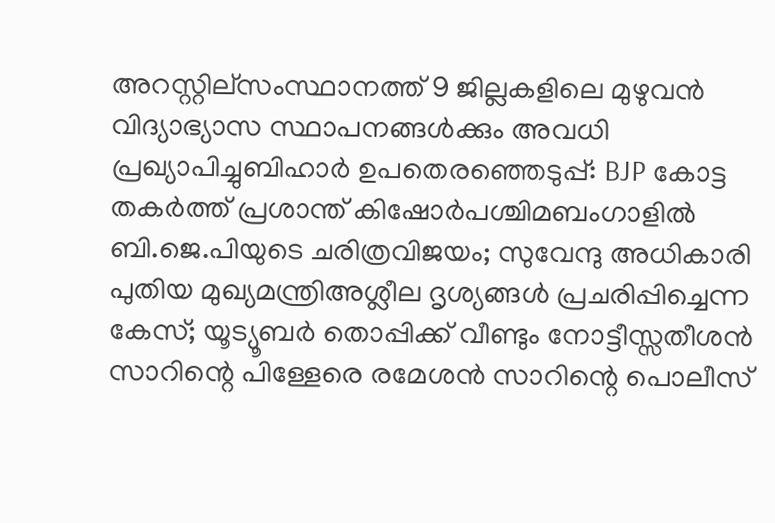അറസ്റ്റില്സംസ്ഥാനത്ത് 9 ജില്ലകളിലെ മുഴുവൻ വിദ്യാഭ്യാസ സ്ഥാപനങ്ങൾക്കും അവധി പ്രഖ്യാപിച്ചുബിഹാർ ഉപതെരഞ്ഞെടുപ്പ്: BJP കോട്ട തകര്‍ത്ത് പ്രശാന്ത് കിഷോർപശ്ചിമബംഗാളിൽ ബി.ജെ.പിയുടെ ചരിത്രവിജയം; സുവേന്ദു അധികാരി പുതിയ മുഖ്യമന്ത്രിഅശ്ലീല ദൃശ്യങ്ങള്‍ പ്രചരിപ്പിച്ചെന്ന കേസ്; യൂട്യൂബര്‍ തൊപ്പിക്ക് വീണ്ടും നോട്ടീസ്സതീശൻ സാറിന്റെ പിള്ളേരെ രമേശൻ സാറിന്റെ പൊലീസ്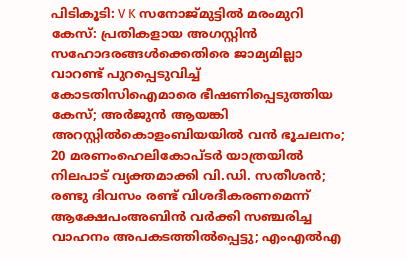പിടികൂടി: V K സനോജ്മുട്ടിൽ മരംമുറി കേസ്: പ്രതികളായ അഗസ്റ്റിൻ സഹോദരങ്ങൾക്കെതിരെ ജാമ്യമില്ലാ വാറണ്ട് പുറപ്പെടുവിച്ച് കോടതിസിഐമാരെ ഭീഷണിപ്പെടുത്തിയ കേസ്; അർജുൻ ആയങ്കി അറസ്റ്റിൽകൊളംബിയയിൽ വൻ ഭൂചലനം; 20 മരണംഹെലികോപ്ടർ യാത്രയിൽ നിലപാട് വ്യക്തമാക്കി വി.ഡി. സതീശൻ; രണ്ടു ദിവസം രണ്ട് വിശദീകരണമെന്ന് ആക്ഷേപംഅബിന്‍ വര്‍ക്കി സഞ്ചരിച്ച വാഹനം അപകടത്തില്‍പ്പെട്ടു; എംഎല്‍എ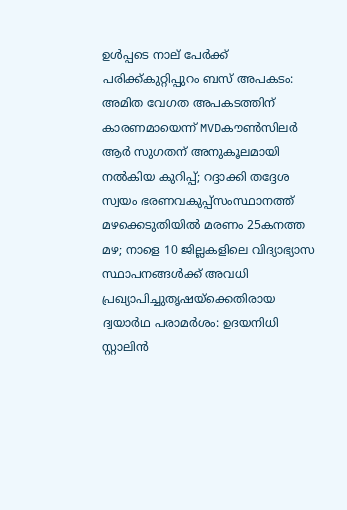ഉള്‍പ്പടെ നാല് പേര്‍ക്ക് പരിക്ക്കുറ്റിപ്പുറം ബസ് അപകടം: അമിത വേഗത അപകടത്തിന് കാരണമായെന്ന് MVDകൗൺസിലർ ആർ സുഗതന് അനുകൂലമായി നല്‍കിയ കുറിപ്പ്; റദ്ദാക്കി തദ്ദേശ സ്വയം ഭരണവകുപ്പ്സംസ്ഥാനത്ത് മഴക്കെടുതിയിൽ മരണം 25കനത്ത മഴ; നാളെ 10 ജില്ലകളിലെ വിദ്യാഭ്യാസ സ്ഥാപനങ്ങൾക്ക് അവധി പ്രഖ്യാപിച്ചുതൃഷയ്‌ക്കെതിരായ ദ്വയാര്‍ഥ പരാമര്‍ശം: ഉദയനിധി സ്റ്റാലിന്‍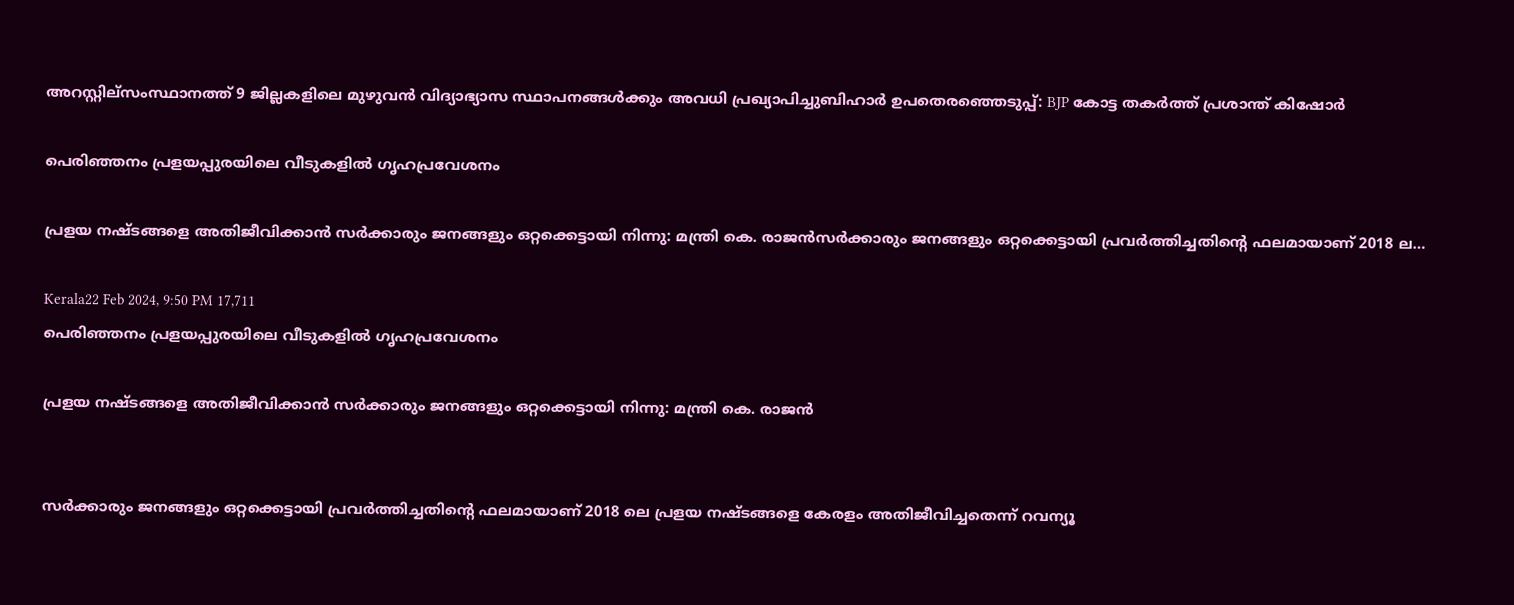അറസ്റ്റില്സംസ്ഥാനത്ത് 9 ജില്ലകളിലെ മുഴുവൻ വിദ്യാഭ്യാസ സ്ഥാപനങ്ങൾക്കും അവധി പ്രഖ്യാപിച്ചുബിഹാർ ഉപതെരഞ്ഞെടുപ്പ്: BJP കോട്ട തകര്‍ത്ത് പ്രശാന്ത് കിഷോർ

പെരിഞ്ഞനം പ്രളയപ്പുരയിലെ വീടുകളില്‍ ഗൃഹപ്രവേശനം

പ്രളയ നഷ്ടങ്ങളെ അതിജീവിക്കാന്‍ സര്‍ക്കാരും ജനങ്ങളും ഒറ്റക്കെട്ടായി നിന്നു: മന്ത്രി കെ. രാജന്‍സര്‍ക്കാരും ജനങ്ങളും ഒറ്റക്കെട്ടായി പ്രവര്‍ത്തിച്ചതിന്റെ ഫലമായാണ് 2018 ല…

Kerala22 Feb 2024, 9:50 PM 17,711
പെരിഞ്ഞനം പ്രളയപ്പുരയിലെ വീടുകളില്‍ ഗൃഹപ്രവേശനം

പ്രളയ നഷ്ടങ്ങളെ അതിജീവിക്കാന്‍ സര്‍ക്കാരും ജനങ്ങളും ഒറ്റക്കെട്ടായി നിന്നു: മന്ത്രി കെ. രാജന്‍


സര്‍ക്കാരും ജനങ്ങളും ഒറ്റക്കെട്ടായി പ്രവര്‍ത്തിച്ചതിന്റെ ഫലമായാണ് 2018 ലെ പ്രളയ നഷ്ടങ്ങളെ കേരളം അതിജീവിച്ചതെന്ന് റവന്യൂ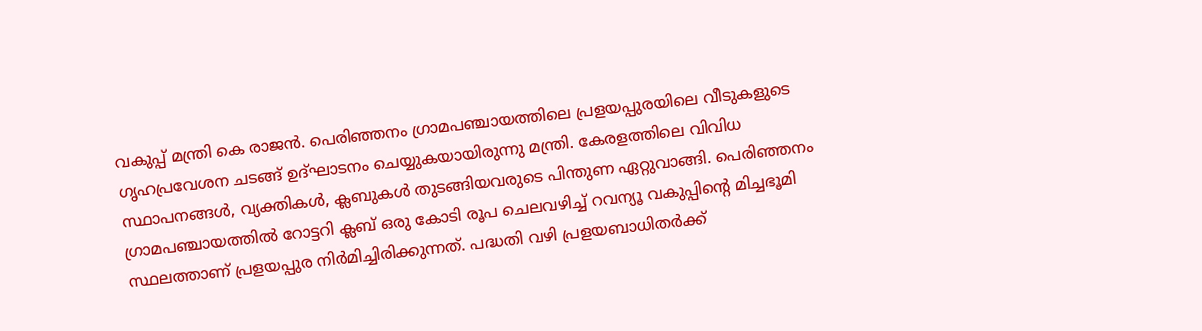വകുപ്പ് മന്ത്രി കെ രാജന്‍. പെരിഞ്ഞനം ഗ്രാമപഞ്ചായത്തിലെ പ്രളയപ്പുരയിലെ വീടുകളുടെ ഗൃഹപ്രവേശന ചടങ്ങ് ഉദ്ഘാടനം ചെയ്യുകയായിരുന്നു മന്ത്രി. കേരളത്തിലെ വിവിധ സ്ഥാപനങ്ങള്‍, വ്യക്തികള്‍, ക്ലബുകള്‍ തുടങ്ങിയവരുടെ പിന്തുണ ഏറ്റുവാങ്ങി. പെരിഞ്ഞനം ഗ്രാമപഞ്ചായത്തില്‍ റോട്ടറി ക്ലബ് ഒരു കോടി രൂപ ചെലവഴിച്ച് റവന്യൂ വകുപ്പിന്റെ മിച്ചഭൂമി സ്ഥലത്താണ് പ്രളയപ്പുര നിര്‍മിച്ചിരിക്കുന്നത്. പദ്ധതി വഴി പ്രളയബാധിതര്‍ക്ക്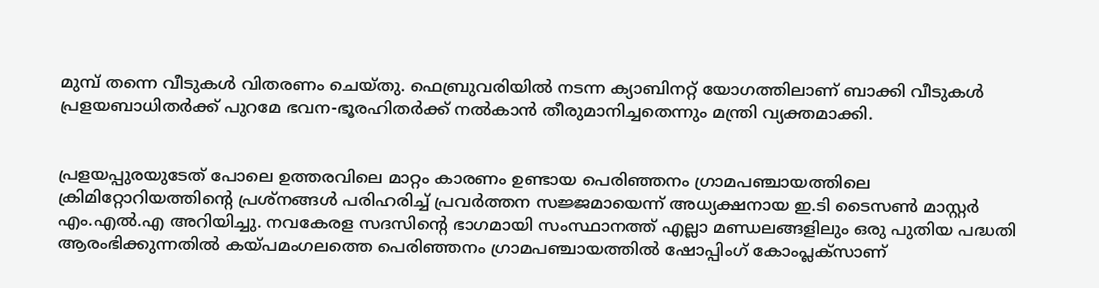മുമ്പ് തന്നെ വീടുകള്‍ വിതരണം ചെയ്തു. ഫെബ്രുവരിയില്‍ നടന്ന ക്യാബിനറ്റ് യോഗത്തിലാണ് ബാക്കി വീടുകള്‍ പ്രളയബാധിതര്‍ക്ക് പുറമേ ഭവന-ഭൂരഹിതര്‍ക്ക് നല്‍കാന്‍ തീരുമാനിച്ചതെന്നും മന്ത്രി വ്യക്തമാക്കി.


പ്രളയപ്പുരയുടേത് പോലെ ഉത്തരവിലെ മാറ്റം കാരണം ഉണ്ടായ പെരിഞ്ഞനം ഗ്രാമപഞ്ചായത്തിലെ ക്രിമിറ്റോറിയത്തിന്റെ പ്രശ്‌നങ്ങള്‍ പരിഹരിച്ച് പ്രവര്‍ത്തന സജ്ജമായെന്ന് അധ്യക്ഷനായ ഇ.ടി ടൈസണ്‍ മാസ്റ്റര്‍ എം.എല്‍.എ അറിയിച്ചു. നവകേരള സദസിന്റെ ഭാഗമായി സംസ്ഥാനത്ത് എല്ലാ മണ്ഡലങ്ങളിലും ഒരു പുതിയ പദ്ധതി ആരംഭിക്കുന്നതില്‍ കയ്പമംഗലത്തെ പെരിഞ്ഞനം ഗ്രാമപഞ്ചായത്തില്‍ ഷോപ്പിംഗ് കോംപ്ലക്‌സാണ്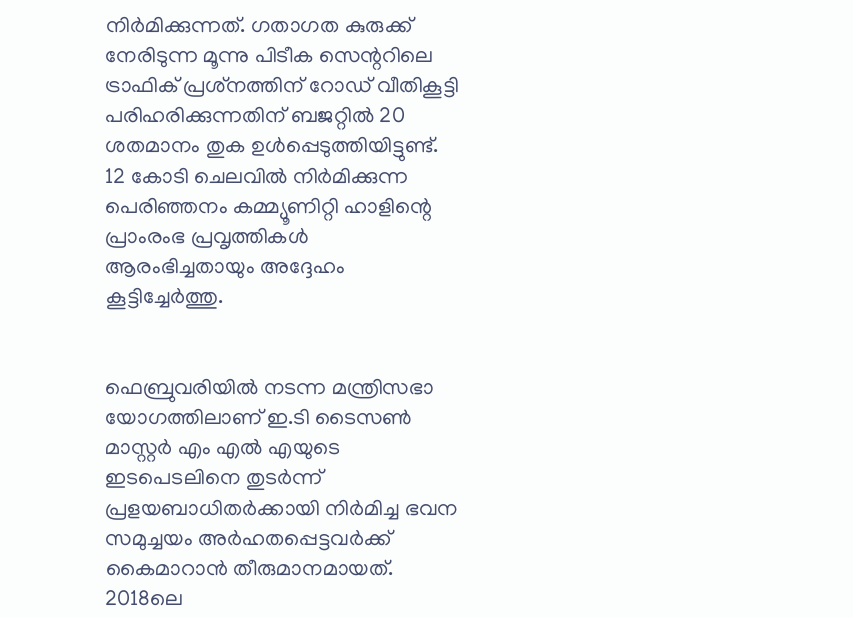നിര്‍മിക്കുന്നത്. ഗതാഗത കുരുക്ക് നേരിടുന്ന മൂന്നു പിടീക സെന്ററിലെ ട്രാഫിക് പ്രശ്‌നത്തിന് റോഡ് വീതികൂട്ടി പരിഹരിക്കുന്നതിന് ബജറ്റില്‍ 20 ശതമാനം തുക ഉള്‍പ്പെടുത്തിയിട്ടുണ്ട്. 12 കോടി ചെലവില്‍ നിര്‍മിക്കുന്ന പെരിഞ്ഞനം കമ്മ്യൂണിറ്റി ഹാളിന്റെ പ്രാംരംഭ പ്രവൃത്തികള്‍ ആരംഭിച്ചതായും അദ്ദേഹം കൂട്ടിച്ചേര്‍ത്തു.


ഫെബ്രുവരിയില്‍ നടന്ന മന്ത്രിസഭാ യോഗത്തിലാണ് ഇ.ടി ടൈസണ്‍ മാസ്റ്റര്‍ എം എല്‍ എയുടെ ഇടപെടലിനെ തുടര്‍ന്ന് പ്രളയബാധിതര്‍ക്കായി നിര്‍മിച്ച ഭവന സമുച്ചയം അര്‍ഹതപ്പെട്ടവര്‍ക്ക് കൈമാറാന്‍ തീരുമാനമായത്. 2018ലെ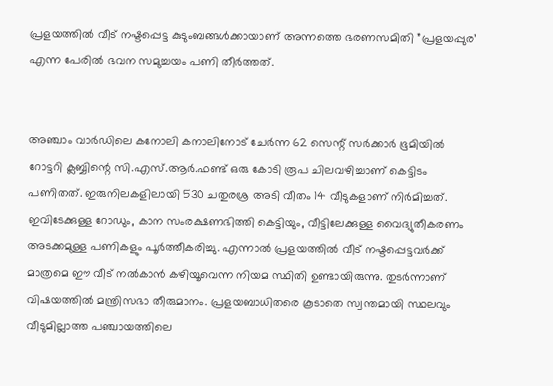പ്രളയത്തില്‍ വീട് നഷ്ടപ്പെട്ട കുടുംബങ്ങള്‍ക്കായാണ് അന്നത്തെ ഭരണസമിതി ”പ്രളയപ്പുര’ എന്ന പേരില്‍ ഭവന സമുച്ചയം പണി തീര്‍ത്തത്.


അഞ്ചാം വാര്‍ഡിലെ കനോലി കനാലിനോട് ചേര്‍ന്ന 62 സെന്റ് സര്‍ക്കാര്‍ ഭൂമിയില്‍ റോട്ടറി ക്ലബ്ബിന്റെ സി.എസ്.ആര്‍.ഫണ്ട് ഒരു കോടി രൂപ ചിലവഴിച്ചാണ് കെട്ടിടം പണിതത്. ഇരുനിലകളിലായി 530 ചതുരശ്ര അടി വീതം 14 വീടുകളാണ് നിര്‍മിച്ചത്. ഇവിടേക്കുള്ള റോഡും, കാന സംരക്ഷണഭിത്തി കെട്ടിയും, വീട്ടിലേക്കുള്ള വൈദ്യുതീകരണം അടക്കമുള്ള പണികളും പൂര്‍ത്തീകരിച്ചു. എന്നാല്‍ പ്രളയത്തില്‍ വീട് നഷ്ടപ്പെട്ടവര്‍ക്ക് മാത്രമെ ഈ വീട് നല്‍കാന്‍ കഴിയൂവെന്ന നിയമ സ്ഥിതി ഉണ്ടായിരുന്നു. തുടര്‍ന്നാണ് വിഷയത്തില്‍ മന്ത്രിസഭാ തീരുമാനം. പ്രളയബാധിതരെ കൂടാതെ സ്വന്തമായി സ്ഥലവും വീടുമില്ലാത്ത പഞ്ചായത്തിലെ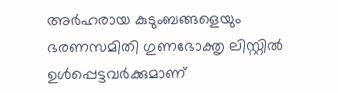അര്‍ഹരായ കുടുംബങ്ങളെയും ഭരണസമിതി ഗുണഭോക്തൃ ലിസ്റ്റില്‍ ഉള്‍പ്പെട്ടവര്‍ക്കുമാണ്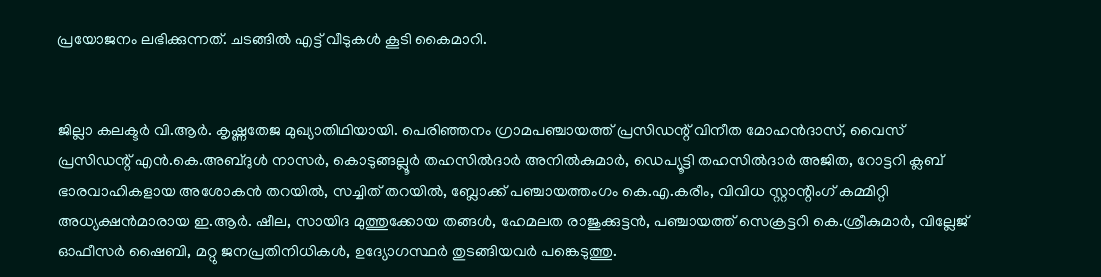പ്രയോജനം ലഭിക്കുന്നത്. ചടങ്ങില്‍ എട്ട് വീടുകള്‍ കൂടി കൈമാറി.


ജില്ലാ കലക്ടര്‍ വി.ആര്‍. കൃഷ്ണതേജ മുഖ്യാതിഥിയായി. പെരിഞ്ഞനം ഗ്രാമപഞ്ചായത്ത് പ്രസിഡന്റ് വിനീത മോഹന്‍ദാസ്, വൈസ് പ്രസിഡന്റ് എന്‍.കെ.അബ്ദുള്‍ നാസര്‍, കൊടുങ്ങല്ലൂര്‍ തഹസില്‍ദാര്‍ അനില്‍കുമാര്‍, ഡെപ്യൂട്ടി തഹസില്‍ദാര്‍ അജിത, റോട്ടറി ക്ലബ് ഭാരവാഹികളായ അശോകന്‍ തറയില്‍, സച്ചിത് തറയില്‍, ബ്ലോക്ക് പഞ്ചായത്തംഗം കെ.എ.കരീം, വിവിധ സ്റ്റാന്റിംഗ് കമ്മിറ്റി അധ്യക്ഷന്‍മാരായ ഇ.ആര്‍. ഷീല, സായിദ മുത്തുക്കോയ തങ്ങള്‍, ഹേമലത രാജുക്കുട്ടന്‍, പഞ്ചായത്ത് സെക്രട്ടറി കെ.ശ്രീകുമാര്‍, വില്ലേജ് ഓഫീസര്‍ ഷൈബി, മറ്റു ജനപ്രതിനിധികള്‍, ഉദ്യോഗസ്ഥര്‍ തുടങ്ങിയവര്‍ പങ്കെടുത്തു.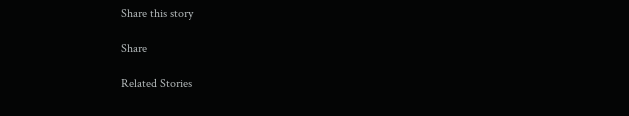Share this story

Share

Related Stories